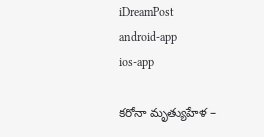iDreamPost
android-app
ios-app

కరోనా మృత్యుహేళ –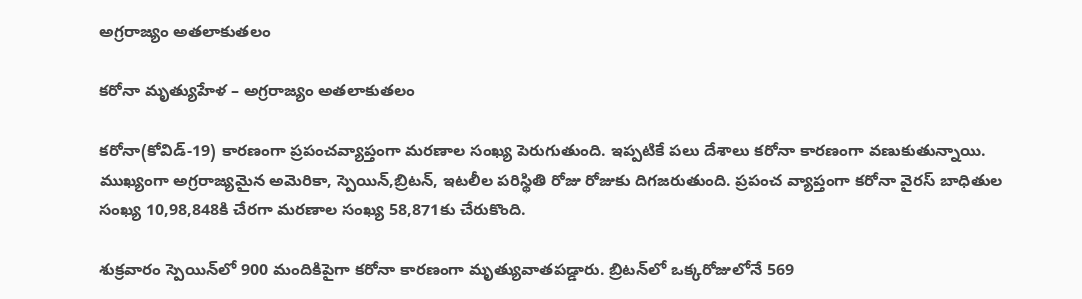అగ్రరాజ్యం అతలాకుతలం

కరోనా మృత్యుహేళ – అగ్రరాజ్యం అతలాకుతలం

కరోనా(కోవిడ్-19) కారణంగా ప్రపంచవ్యాప్తంగా మరణాల సంఖ్య పెరుగుతుంది. ఇప్పటికే పలు దేశాలు కరోనా కారణంగా వణుకుతున్నాయి. ముఖ్యంగా అగ్రరాజ్యమైన అమెరికా, స్పెయిన్,బ్రిటన్, ఇటలీల పరిస్థితి రోజు రోజుకు దిగజరుతుంది. ప్రపంచ వ్యాప్తంగా కరోనా వైరస్ బాధితుల సంఖ్య 10,98,848కి చేరగా మరణాల సంఖ్య 58,871కు చేరుకొంది.

శుక్రవారం స్పెయిన్‌లో 900 మందికిపైగా కరోనా కారణంగా మృత్యువాతపడ్డారు. బ్రిటన్‌లో ఒక్కరోజులోనే 569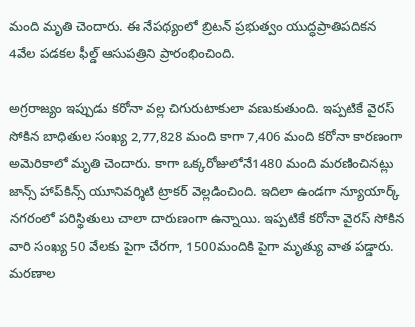మంది మృతి చెందారు. ఈ నేపథ్యంలో బ్రిటన్ ప్రభుత్వం యుద్ధప్రాతిపదికన 4వేల పడకల ఫీల్డ్‌ ఆసుపత్రిని ప్రారంభించింది.

అగ్రరాజ్యం ఇప్పుడు కరోనా వల్ల చిగురుటాకులా వణుకుతుంది. ఇప్పటికే వైరస్ సోకిన బాధితుల సంఖ్య 2,77,828 మంది కాగా 7,406 మంది కరోనా కారణంగా అమెరికాలో మృతి చెందారు. కాగా ఒక్కరోజులోనే1480 మంది మరణించినట్లు జాన్స్‌ హాప్‌కిన్స్‌ యూనివర్శిటి ట్రాకర్‌ వెల్లడించింది. ఇదిలా ఉండగా న్యూయార్క్‌ నగరంలో పరిస్థితులు చాలా దారుణంగా ఉన్నాయి. ఇప్పటికే కరోనా వైరస్ సోకిన వారి సంఖ్య 50 వేలకు పైగా చేరగా, 1500మందికి పైగా మృత్యు వాత పడ్డారు. మరణాల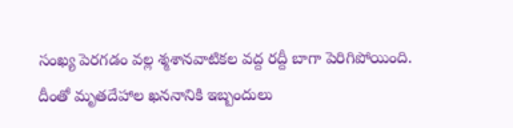సంఖ్య పెరగడం వల్ల శ్మశానవాటికల వద్ద రద్దీ బాగా పెరిగిపోయింది. దీంతో మృతదేహాల ఖననానికి ఇబ్బందులు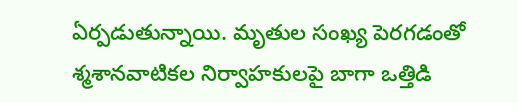ఏర్పడుతున్నాయి. మృతుల సంఖ్య పెరగడంతో శ్మశానవాటికల నిర్వాహకులపై బాగా ఒత్తిడి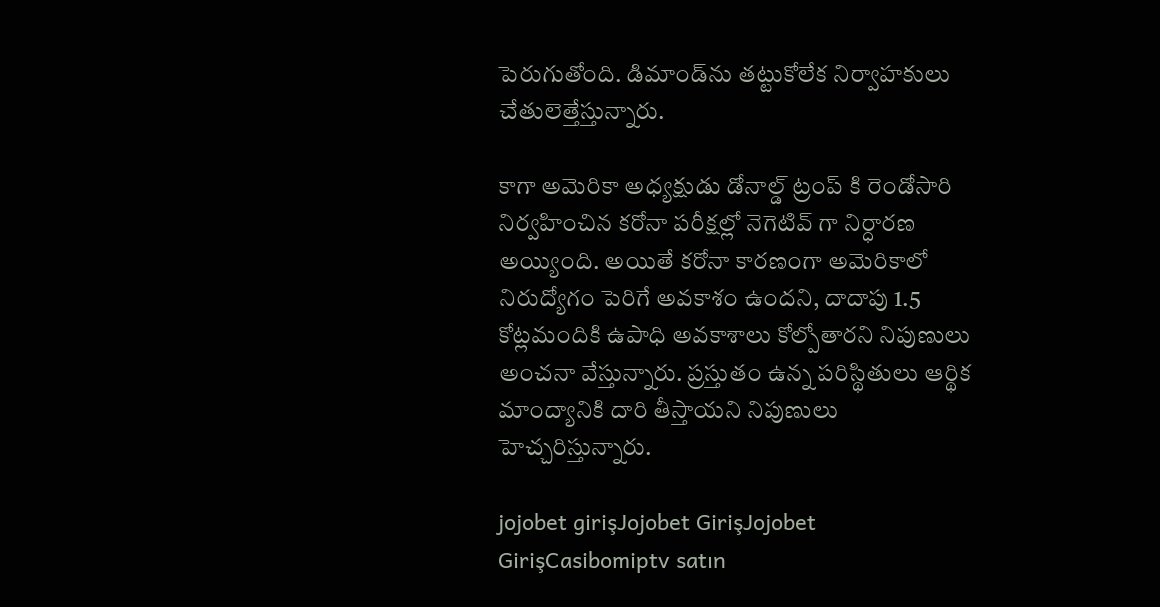పెరుగుతోంది. డిమాండ్‌ను తట్టుకోలేక నిర్వాహకులు చేతులెత్తేస్తున్నారు.

కాగా అమెరికా అధ్యక్షుడు డోనాల్డ్ ట్రంప్ కి రెండోసారి నిర్వహించిన కరోనా పరీక్షల్లో నెగెటివ్ గా నిర్ధారణ అయ్యింది. అయితే కరోనా కారణంగా అమెరికాలో నిరుద్యోగం పెరిగే అవకాశం ఉందని, దాదాపు 1.5 కోట్లమందికి ఉపాధి అవకాశాలు కోల్పోతారని నిపుణులు అంచనా వేస్తున్నారు. ప్రస్తుతం ఉన్న పరిస్థితులు ఆర్థిక మాంద్యానికి దారి తీస్తాయని నిపుణులు హెచ్చరిస్తున్నారు.

jojobet girişJojobet GirişJojobet GirişCasibomiptv satın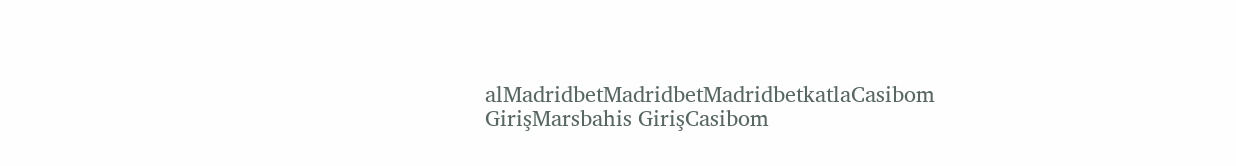alMadridbetMadridbetMadridbetkatlaCasibom GirişMarsbahis GirişCasibom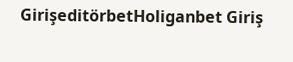GirişeditörbetHoliganbet Giriş